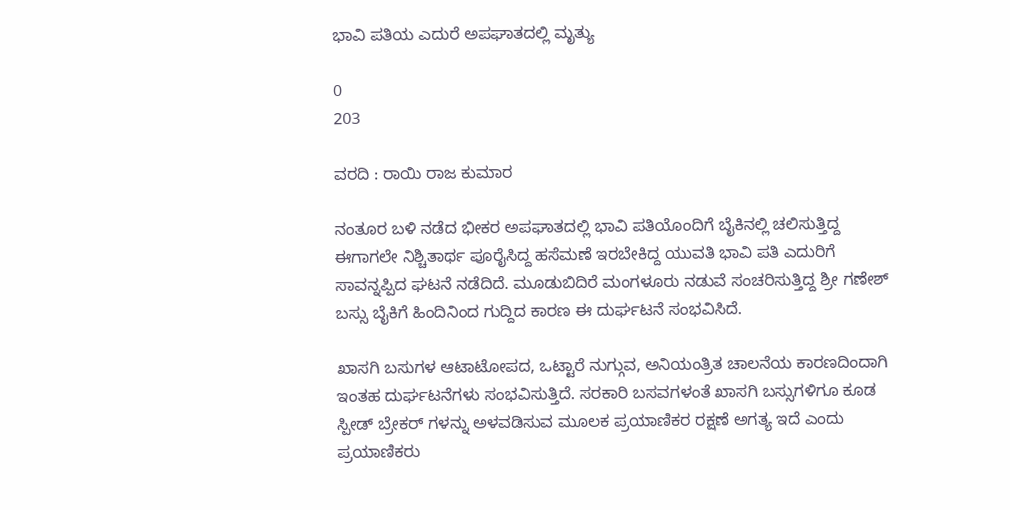ಭಾವಿ ಪತಿಯ ಎದುರೆ ಅಪಘಾತದಲ್ಲಿ ಮೃತ್ಯು

0
203

ವರದಿ : ರಾಯಿ ರಾಜ ಕುಮಾರ

ನಂತೂರ ಬಳಿ ನಡೆದ ಭೀಕರ ಅಪಘಾತದಲ್ಲಿ ಭಾವಿ ಪತಿಯೊಂದಿಗೆ ಬೈಕಿನಲ್ಲಿ ಚಲಿಸುತ್ತಿದ್ದ ಈಗಾಗಲೇ ನಿಶ್ಚಿತಾರ್ಥ ಪೂರೈಸಿದ್ದ ಹಸೆಮಣೆ ಇರಬೇಕಿದ್ದ ಯುವತಿ ಭಾವಿ ಪತಿ ಎದುರಿಗೆ ಸಾವನ್ನಪ್ಪಿದ ಘಟನೆ ನಡೆದಿದೆ. ಮೂಡುಬಿದಿರೆ ಮಂಗಳೂರು ನಡುವೆ ಸಂಚರಿಸುತ್ತಿದ್ದ ಶ್ರೀ ಗಣೇಶ್ ಬಸ್ಸು ಬೈಕಿಗೆ ಹಿಂದಿನಿಂದ ಗುದ್ದಿದ ಕಾರಣ ಈ ದುರ್ಘಟನೆ ಸಂಭವಿಸಿದೆ.

ಖಾಸಗಿ ಬಸುಗಳ ಆಟಾಟೋಪದ, ಒಟ್ಟಾರೆ ನುಗ್ಗುವ, ಅನಿಯಂತ್ರಿತ ಚಾಲನೆಯ ಕಾರಣದಿಂದಾಗಿ ಇಂತಹ ದುರ್ಘಟನೆಗಳು ಸಂಭವಿಸುತ್ತಿದೆ. ಸರಕಾರಿ ಬಸವಗಳಂತೆ ಖಾಸಗಿ ಬಸ್ಸುಗಳಿಗೂ ಕೂಡ ಸ್ಪೀಡ್ ಬ್ರೇಕರ್ ಗಳನ್ನು ಅಳವಡಿಸುವ ಮೂಲಕ ಪ್ರಯಾಣಿಕರ ರಕ್ಷಣೆ ಅಗತ್ಯ ಇದೆ ಎಂದು ಪ್ರಯಾಣಿಕರು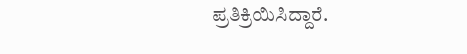ಪ್ರತಿಕ್ರಿಯಿಸಿದ್ದಾರೆ.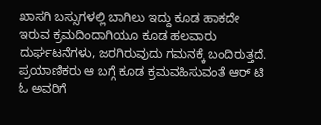ಖಾಸಗಿ ಬಸ್ಸುಗಳಲ್ಲಿ ಬಾಗಿಲು ಇದ್ದು ಕೂಡ ಹಾಕದೇ ಇರುವ ಕ್ರಮದಿಂದಾಗಿಯೂ ಕೂಡ ಹಲವಾರು ದುರ್ಘಟನೆಗಳು, ಜರಗಿರುವುದು ಗಮನಕ್ಕೆ ಬಂದಿರುತ್ತದೆ. ಪ್ರಯಾಣಿಕರು ಆ ಬಗ್ಗೆ ಕೂಡ ಕ್ರಮವಹಿಸುವಂತೆ ಆರ್ ಟಿ ಓ ಅವರಿಗೆ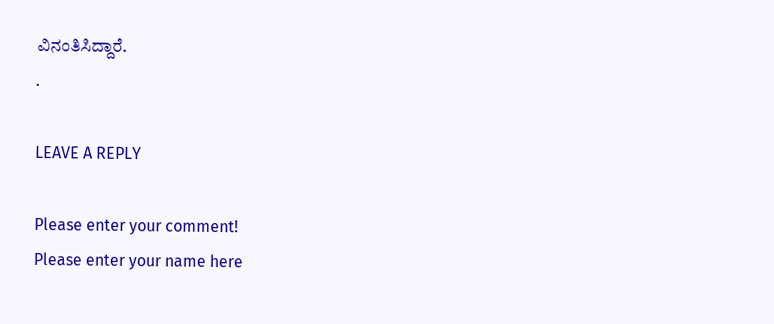ವಿನಂತಿಸಿದ್ದಾರೆ.
.

LEAVE A REPLY

Please enter your comment!
Please enter your name here